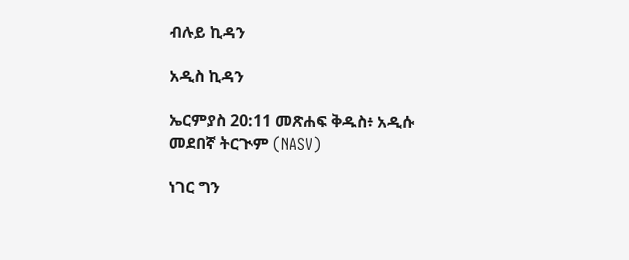ብሉይ ኪዳን

አዲስ ኪዳን

ኤርምያስ 20:11 መጽሐፍ ቅዱስ፥ አዲሱ መደበኛ ትርጒም (NASV)

ነገር ግን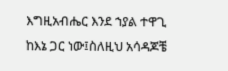እግዚአብሔር እንደ ኀያል ተዋጊ ከእኔ ጋር ነው፤ስለዚህ አሳዳጆቼ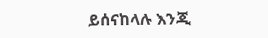ይሰናከላሉ እንጂ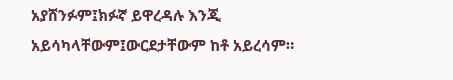አያሸንፉም፤ክፉኛ ይዋረዳሉ እንጂ አይሳካላቸውም፤ውርደታቸውም ከቶ አይረሳም።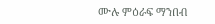ሙሉ ምዕራፍ ማንበብ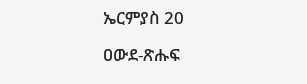ኤርምያስ 20

ዐውደ-ጽሑፍ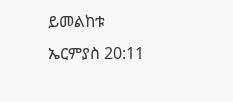ይመልከቱ ኤርምያስ 20:11